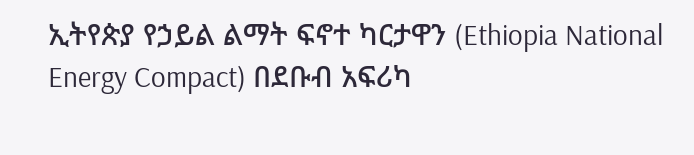ኢትየጵያ የኃይል ልማት ፍኖተ ካርታዋን (Ethiopia National Energy Compact) በደቡብ አፍሪካ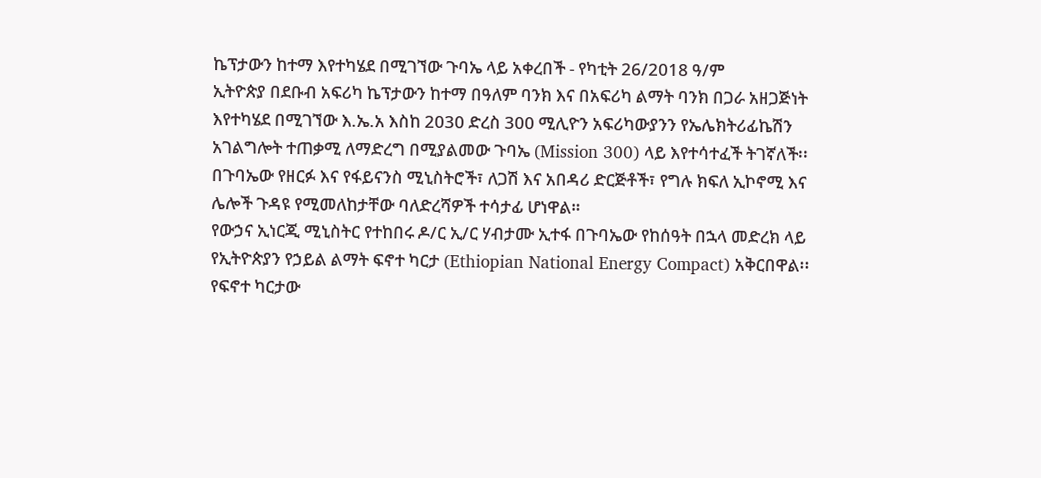ኬፕታውን ከተማ እየተካሄደ በሚገኘው ጉባኤ ላይ አቀረበች - የካቲት 26/2018 ዓ/ም
ኢትዮጵያ በደቡብ አፍሪካ ኬፕታውን ከተማ በዓለም ባንክ እና በአፍሪካ ልማት ባንክ በጋራ አዘጋጅነት እየተካሄደ በሚገኘው እ.ኤ.አ እስከ 2030 ድረስ 300 ሚሊዮን አፍሪካውያንን የኤሌክትሪፊኬሽን አገልግሎት ተጠቃሚ ለማድረግ በሚያልመው ጉባኤ (Mission 300) ላይ እየተሳተፈች ትገኛለች፡፡
በጉባኤው የዘርፉ እና የፋይናንስ ሚኒስትሮች፣ ለጋሽ እና አበዳሪ ድርጅቶች፣ የግሉ ክፍለ ኢኮኖሚ እና ሌሎች ጉዳዩ የሚመለከታቸው ባለድረሻዎች ተሳታፊ ሆነዋል።
የውኃና ኢነርጂ ሚኒስትር የተከበሩ ዶ/ር ኢ/ር ሃብታሙ ኢተፋ በጉባኤው የከሰዓት በኋላ መድረክ ላይ የኢትዮጵያን የኃይል ልማት ፍኖተ ካርታ (Ethiopian National Energy Compact) አቅርበዋል፡፡
የፍኖተ ካርታው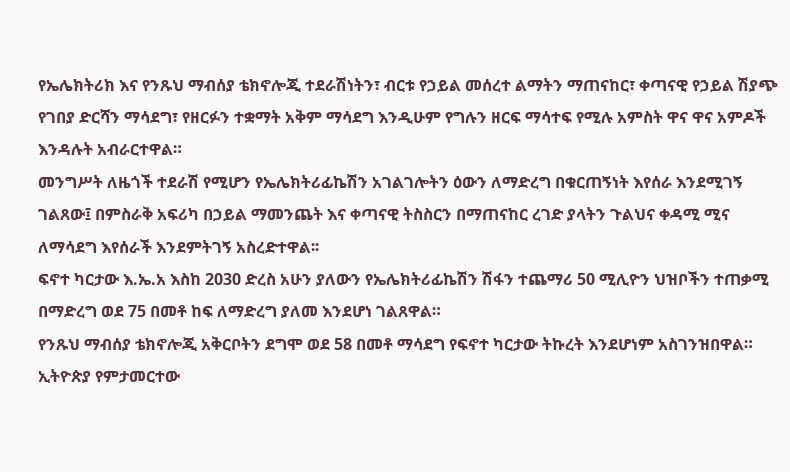የኤሌክትሪክ እና የንጹህ ማብሰያ ቴክኖሎጂ ተደራሽነትን፣ ብርቱ የኃይል መሰረተ ልማትን ማጠናከር፣ ቀጣናዊ የኃይል ሽያጭ የገበያ ድርሻን ማሳደግ፣ የዘርፉን ተቋማት አቅም ማሳደግ እንዲሁም የግሉን ዘርፍ ማሳተፍ የሚሉ አምስት ዋና ዋና አምዶች እንዳሉት አብራርተዋል።
መንግሥት ለዜጎች ተደራሽ የሚሆን የኤሌክትሪፊኬሽን አገልገሎትን ዕውን ለማድረግ በቁርጠኝነት እየሰራ እንደሚገኝ ገልጸው፤ በምስራቅ አፍሪካ በኃይል ማመንጨት እና ቀጣናዊ ትስስርን በማጠናከር ረገድ ያላትን ጉልህና ቀዳሚ ሚና ለማሳደግ እየሰራች እንደምትገኝ አስረድተዋል፡፡
ፍኖተ ካርታው እ.ኤ.አ እስከ 2030 ድረስ አሁን ያለውን የኤሌክትሪፊኬሽን ሽፋን ተጨማሪ 50 ሚሊዮን ህዝቦችን ተጠቃሚ በማድረግ ወደ 75 በመቶ ከፍ ለማድረግ ያለመ እንደሆነ ገልጸዋል።
የንጹህ ማብሰያ ቴክኖሎጂ አቅርቦትን ደግሞ ወደ 58 በመቶ ማሳደግ የፍኖተ ካርታው ትኩረት እንደሆነም አስገንዝበዋል።
ኢትዮጵያ የምታመርተው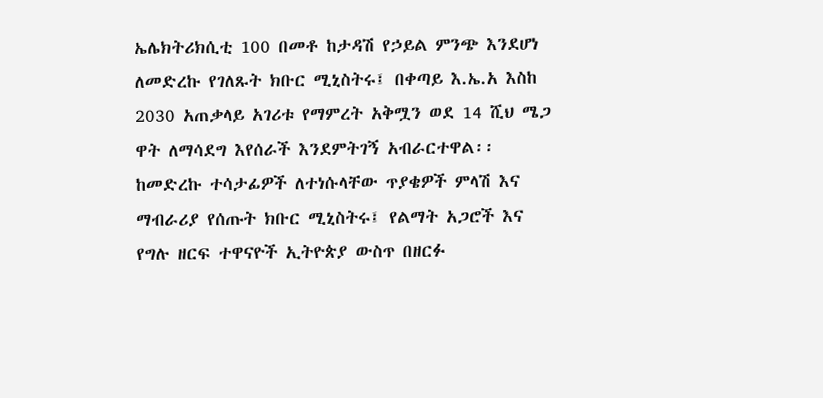ኤሌክትሪክሲቲ 100 በመቶ ከታዳሽ የኃይል ምንጭ እንደሆነ ለመድረኩ የገለጹት ክቡር ሚኒስትሩ፤ በቀጣይ እ.ኤ.አ እስከ 2030 አጠቃላይ አገሪቱ የማምረት አቅሟን ወደ 14 ሺህ ሜጋ ዋት ለማሳደግ እየሰራች እንደምትገኝ አብራርተዋል፡፡
ከመድረኩ ተሳታፊዎች ለተነሱላቸው ጥያቄዎች ምላሽ እና ማብራሪያ የሰጡት ክቡር ሚኒስትሩ፤ የልማት አጋሮች እና የግሉ ዘርፍ ተዋናዮች ኢትዮጵያ ውስጥ በዘርፉ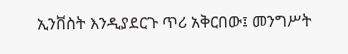ኢንቨስት እንዲያደርጉ ጥሪ አቅርበው፤ መንግሥት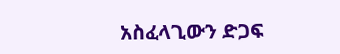አስፈላጊውን ድጋፍ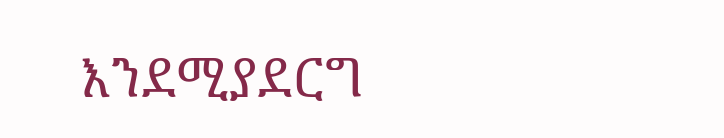እንደሚያደርግ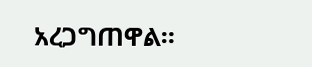አረጋግጠዋል።